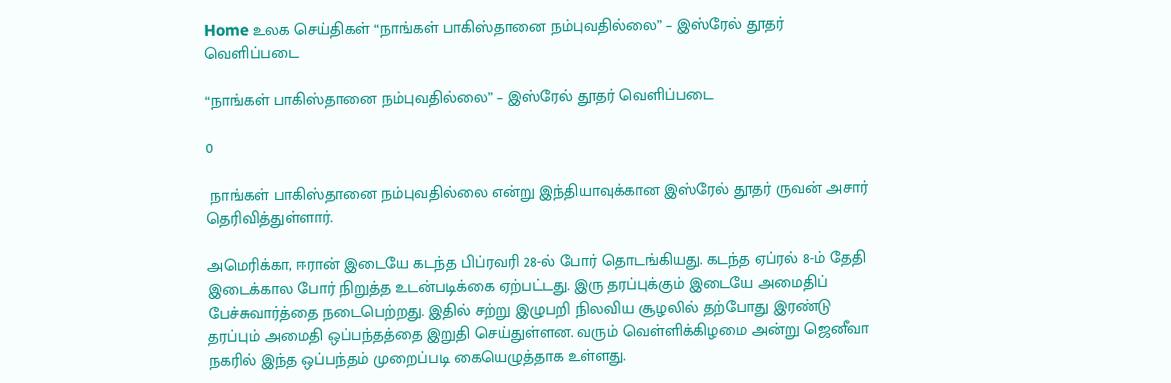Home உலக செய்திகள் “நாங்கள் பாகிஸ்தானை நம்புவதில்லை” – இஸ்ரேல் தூதர் வெளிப்படை

“நாங்கள் பாகிஸ்தானை நம்புவதில்லை” – இஸ்ரேல் தூதர் வெளிப்படை

0

 நாங்கள் பாகிஸ்தானை நம்புவதில்லை என்று இந்தியாவுக்கான இஸ்ரேல் தூதர் ருவன் அசார் தெரிவித்துள்ளார்.

அமெரிக்கா, ஈரான் இடையே கடந்த பிப்ரவரி 28-ல் போர் தொடங்கியது. கடந்த ஏப்ரல் 8-ம் தேதி இடைக்கால போர் நிறுத்த உடன்படிக்கை ஏற்பட்டது. இரு தரப்புக்கும் இடையே அமைதிப் பேச்சுவார்த்தை நடைபெற்றது. இதில் சற்று இழுபறி நிலவிய சூழலில் தற்போது இரண்டு தரப்பும் அமைதி ஒப்பந்தத்தை இறுதி செய்துள்ளன. வரும் வெள்ளிக்கிழமை அன்று ஜெனீவா நகரில் இந்த ஒப்பந்தம் முறைப்படி கையெழுத்தாக உள்ளது.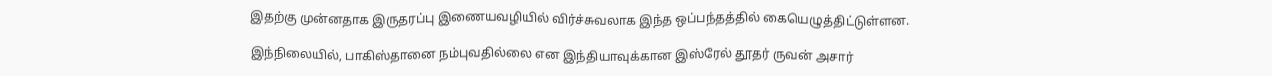இதற்கு முன்னதாக இருதரப்பு இணையவழியில் விர்ச்சுவலாக இந்த ஒப்பந்தத்தில் கையெழுத்திட்டுள்ளன.

இந்நிலையில், பாகிஸ்தானை நம்புவதில்லை என இந்தியாவுக்கான இஸ்ரேல் தூதர் ருவன் அசார்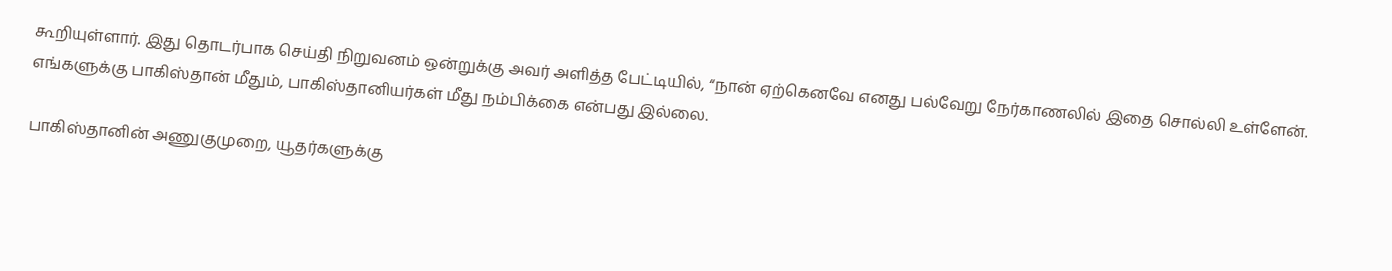கூறியுள்ளார். இது தொடர்பாக செய்தி நிறுவனம் ஒன்றுக்கு அவர் அளித்த பேட்டியில், “நான் ஏற்கெனவே எனது பல்வேறு நேர்காணலில் இதை சொல்லி உள்ளேன். எங்களுக்கு பாகிஸ்தான் மீதும், பாகிஸ்தானியர்கள் மீது நம்பிக்கை என்பது இல்லை.

பாகிஸ்தானின் அணுகுமுறை, யூதர்களுக்கு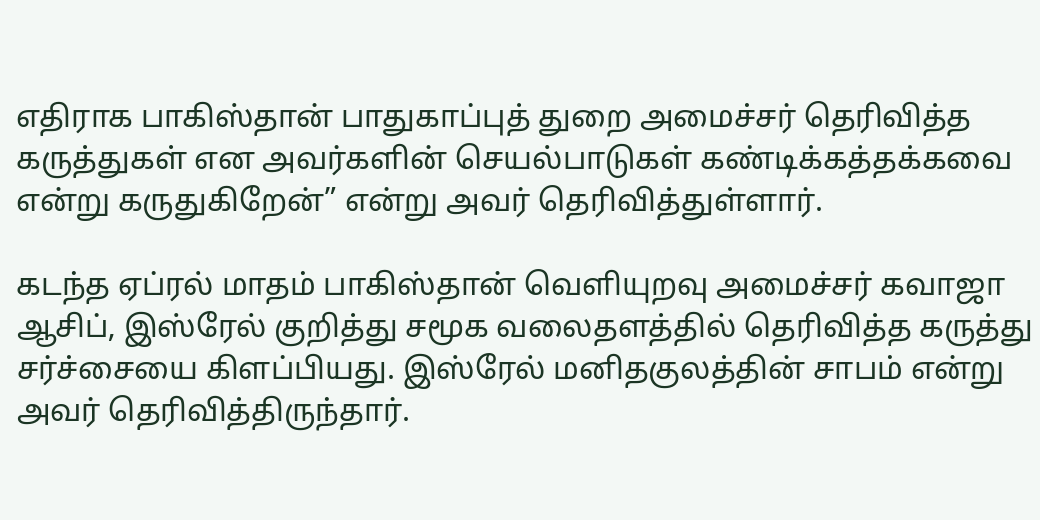எதிராக பாகிஸ்தான் பாதுகாப்புத் துறை அமைச்சர் தெரிவித்த கருத்துகள் என அவர்களின் செயல்பாடுகள் கண்டிக்கத்தக்கவை என்று கருதுகிறேன்” என்று அவர் தெரிவித்துள்ளார்.

கடந்த ஏப்ரல் மாதம் பாகிஸ்தான் வெளியுறவு அமைச்சர் கவாஜா ஆசிப், இஸ்ரேல் குறித்து சமூக வலைதளத்தில் தெரிவித்த கருத்து சர்ச்சையை கிளப்பியது. இஸ்ரேல் மனிதகுலத்தின் சாபம் என்று அவர் தெரிவித்திருந்தார்.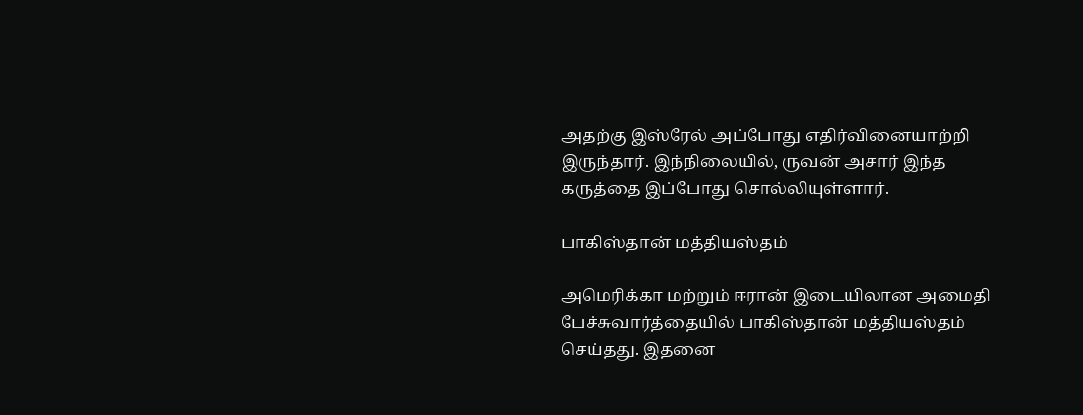அதற்கு இஸ்ரேல் அப்போது எதிர்வினையாற்றி இருந்தார். இந்நிலையில், ருவன் அசார் இந்த கருத்தை இப்போது சொல்லியுள்ளார்.

பாகிஸ்தான் மத்தியஸ்தம்

அமெரிக்கா மற்றும் ஈரான் இடையிலான அமைதி பேச்சுவார்த்தையில் பாகிஸ்தான் மத்தியஸ்தம் செய்தது. இதனை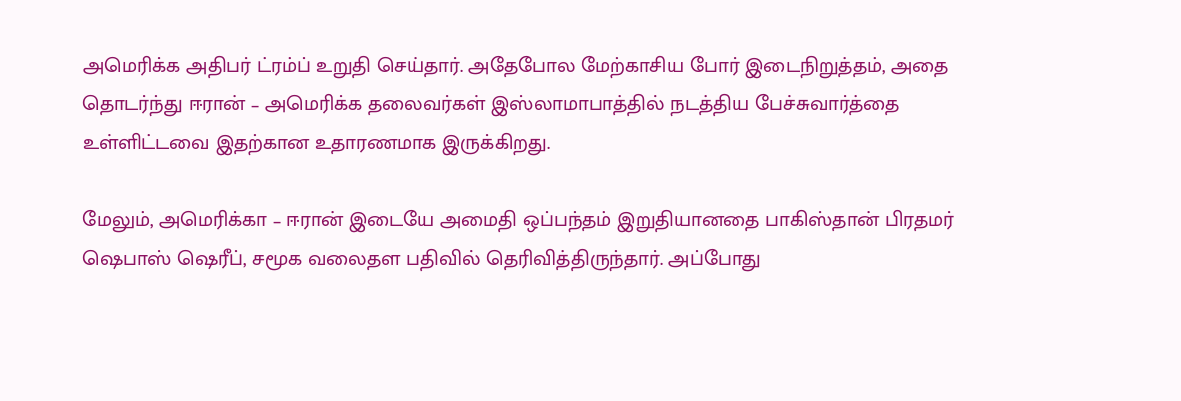அமெரிக்க அதிபர் ட்ரம்ப் உறுதி செய்தார். அதேபோல மேற்காசிய போர் இடைநிறுத்தம், அதை தொடர்ந்து ஈரான் – அமெரிக்க தலைவர்கள் இஸ்லாமாபாத்தில் நடத்திய பேச்சுவார்த்தை உள்ளிட்டவை இதற்கான உதாரணமாக இருக்கிறது.

மேலும், அமெரிக்கா – ஈரான் இடையே அமைதி ஒப்பந்தம் இறுதியானதை பாகிஸ்தான் பிரதமர் ஷெபாஸ் ஷெரீப், சமூக வலைதள பதிவில் தெரிவித்திருந்தார். அப்போது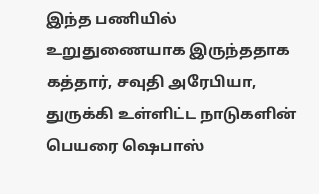இந்த பணியில் உறுதுணையாக இருந்ததாக கத்தார், சவுதி அரேபியா, துருக்கி உள்ளிட்ட நாடுகளின் பெயரை ஷெபாஸ்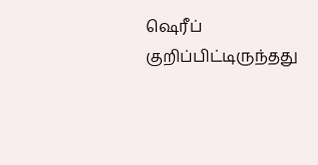ஷெரீப் குறிப்பிட்டிருந்தது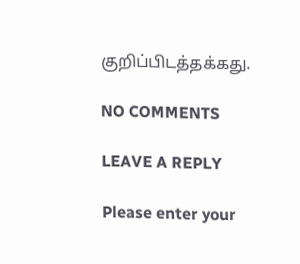குறிப்பிடத்தக்கது.

NO COMMENTS

LEAVE A REPLY

Please enter your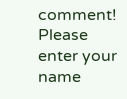comment!
Please enter your name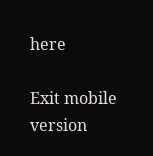here

Exit mobile version